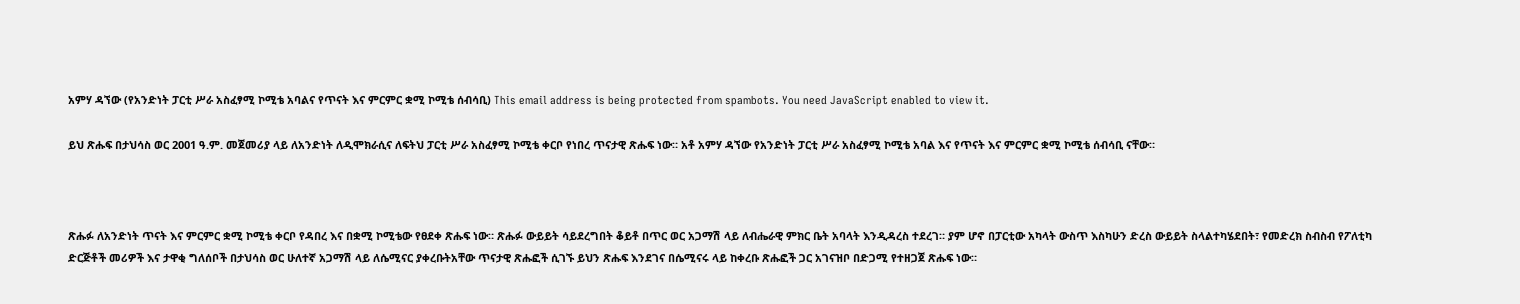አምሃ ዳኘው (የአንድነት ፓርቲ ሥራ አስፈፃሚ ኮሚቴ አባልና የጥናት እና ምርምር ቋሚ ኮሚቴ ሰብሳቢ) This email address is being protected from spambots. You need JavaScript enabled to view it.

ይህ ጽሑፍ በታህሳስ ወር 2001 ዓ.ም. መጀመሪያ ላይ ለአንድነት ለዲሞክራሲና ለፍትህ ፓርቲ ሥራ አስፈፃሚ ኮሚቴ ቀርቦ የነበረ ጥናታዊ ጽሑፍ ነው። አቶ አምሃ ዳኘው የአንድነት ፓርቲ ሥራ አስፈፃሚ ኮሚቴ አባል እና የጥናት እና ምርምር ቋሚ ኮሚቴ ሰብሳቢ ናቸው።



ጽሑፉ ለአንድነት ጥናት እና ምርምር ቋሚ ኮሚቴ ቀርቦ የዳበረ እና በቋሚ ኮሚቴው የፀደቀ ጽሑፍ ነው። ጽሑፉ ውይይት ሳይደረግበት ቆይቶ በጥር ወር አጋማሽ ላይ ለብሔራዊ ምክር ቤት አባላት እንዲዳረስ ተደረገ። ያም ሆኖ በፓርቲው አካላት ውስጥ እስካሁን ድረስ ውይይት ስላልተካሄደበት፣ የመድረክ ስብስብ የፖለቲካ ድርጅቶች መሪዎች እና ታዋቂ ግለሰቦች በታህሳስ ወር ሁለተኛ አጋማሽ ላይ ለሴሚናር ያቀረቡትአቸው ጥናታዊ ጽሑፎች ሲገኙ ይህን ጽሑፍ እንደገና በሴሚናሩ ላይ ከቀረቡ ጽሑፎች ጋር አገናዝቦ በድጋሚ የተዘጋጀ ጽሑፍ ነው።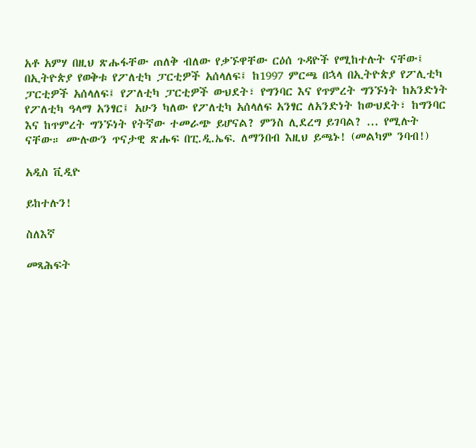አቶ አምሃ በዚህ ጽሑፋቸው ጠለቅ ብለው የቃኙዋቸው ርዕሰ ጉዳዮች የሚከተሉት ናቸው፤ በኢትዮጵያ የወቅቱ የፖለቲካ ፓርቲዎች አሰላለፍ፤ ከ1997 ምርጫ በኋላ በኢትዮጵያ የፖሊቲካ ፓርቲዎች አሰላለፍ፤ የፖለቲካ ፓርቲዎች ውህደት፣ የግንባር እና የጥምረት ግንኙነት ከአንድነት የፖለቲካ ዓላማ አንፃር፤ አሁን ካለው የፖለቲካ አሰላለፍ አንፃር ለአንድነት ከውህደት፣ ከግንባር እና ከጥምረት ግንኙነት የትኛው ተመራጭ ይሆናል? ምንስ ሊደረግ ይገባል? ... የሚሉት ናቸው። ሙሉውን ጥናታዊ ጽሑፍ በፒ.ዲ.ኤፍ. ለማንበብ እዚህ ይጫኑ! (መልካም ንባብ!)

አዲስ ቪዲዮ

ይከተሉን!

ስለእኛ

መጻሕፍት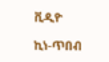ቪዲዮ

ኪነ-ጥበብ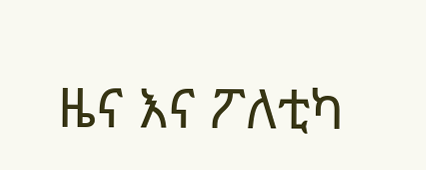ዜና እና ፖለቲካ